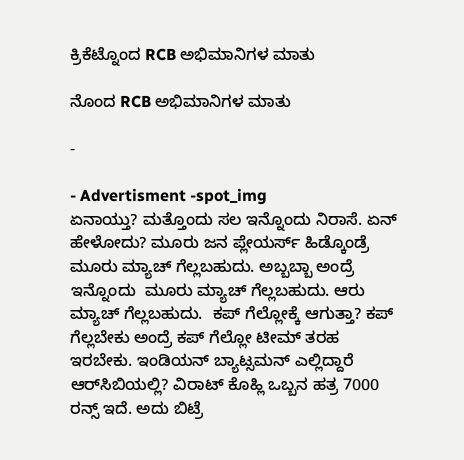ಕ್ರಿಕೆಟ್ನೊಂದ RCB ಅಭಿಮಾನಿಗಳ ಮಾತು

ನೊಂದ RCB ಅಭಿಮಾನಿಗಳ ಮಾತು

-

- Advertisment -spot_img
ಏನಾಯ್ತು? ಮತ್ತೊಂದು ಸಲ ಇನ್ನೊಂದು ನಿರಾಸೆ. ಏನ್ ಹೇಳೋದು? ಮೂರು ಜನ ಪ್ಲೇಯರ್ಸ್ ಹಿಡ್ಕೊಂಡ್ರೆ ಮೂರು ಮ್ಯಾಚ್ ಗೆಲ್ಲಬಹುದು. ಅಬ್ಬಬ್ಬಾ ಅಂದ್ರೆ ಇನ್ನೊಂದು  ಮೂರು ಮ್ಯಾಚ್ ಗೆಲ್ಲಬಹುದು. ಆರು ಮ್ಯಾಚ್ ಗೆಲ್ಲಬಹುದು.  ಕಪ್ ಗೆಲ್ಲೋಕ್ಕೆ ಆಗುತ್ತಾ? ಕಪ್ ಗೆಲ್ಲಬೇಕು ಅಂದ್ರೆ ಕಪ್ ಗೆಲ್ಲೋ ಟೀಮ್ ತರಹ ಇರಬೇಕು. ಇಂಡಿಯನ್ ಬ್ಯಾಟ್ಸಮನ್ ಎಲ್ಲಿದ್ದಾರೆ ಆರ್‌ಸಿಬಿಯಲ್ಲಿ? ವಿರಾಟ್ ಕೊಹ್ಲಿ ಒಬ್ಬನ ಹತ್ರ 7000 ರನ್ಸ್ ಇದೆ. ಅದು ಬಿಟ್ರೆ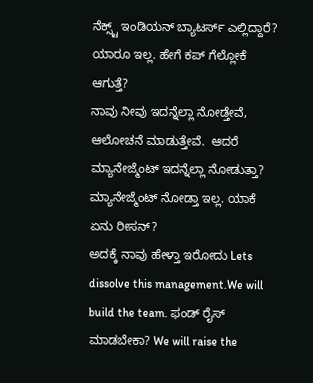ನೆಕ್ಸ್ಟ್ ಇಂಡಿಯನ್ ಬ್ಯಾಟರ್ಸ್ ಎಲ್ಲಿದ್ದಾರೆ? ಯಾರೂ ಇಲ್ಲ. ಹೇಗೆ ಕಪ್ ಗೆಲ್ಲೋಕೆ ಆಗುತ್ತೆ?
ನಾವು ನೀವು ಇದನ್ನೆಲ್ಲಾ ನೋಡ್ತೇವೆ, ಆಲೋಚನೆ ಮಾಡುತ್ತೇವೆ.  ಆದರೆ ಮ್ಯಾನೇಜ್ಮೆಂಟ್ ಇದನ್ನೆಲ್ಲಾ ನೋಡುತ್ತಾ? ಮ್ಯಾನೇಜ್ಮೆಂಟ್ ನೋಡ್ತಾ ಇಲ್ಲ. ಯಾಕೆ ಏನು ರೀಸನ್?
ಅದಕ್ಕೆ ನಾವು ಹೇಳ್ತಾ ಇರೋದು Lets dissolve this management.We will build the team. ಫಂಡ್ ರೈಸ್ ಮಾಡಬೇಕಾ? We will raise the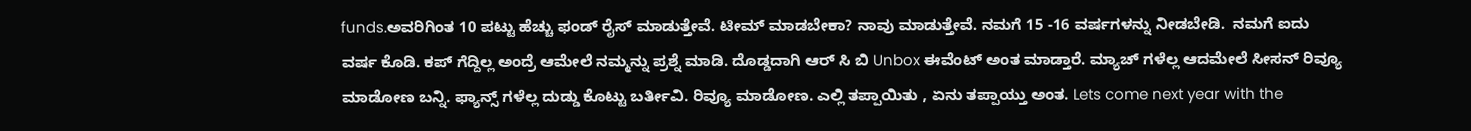funds.ಅವರಿಗಿಂತ 10 ಪಟ್ಟು ಹೆಚ್ಚು ಫಂಡ್ ರೈಸ್ ಮಾಡುತ್ತೇವೆ. ಟೀಮ್ ಮಾಡಬೇಕಾ? ನಾವು ಮಾಡುತ್ತೇವೆ. ನಮಗೆ 15 -16 ವರ್ಷಗಳನ್ನು ನೀಡಬೇಡಿ.  ನಮಗೆ ಐದು ವರ್ಷ ಕೊಡಿ. ಕಪ್ ಗೆದ್ದಿಲ್ಲ ಅಂದ್ರೆ ಆಮೇಲೆ ನಮ್ಮನ್ನು ಪ್ರಶ್ನೆ ಮಾಡಿ. ದೊಡ್ಡದಾಗಿ ಆರ್ ಸಿ ಬಿ Unbox ಈವೆಂಟ್ ಅಂತ ಮಾಡ್ತಾರೆ. ಮ್ಯಾಚ್ ಗಳೆಲ್ಲ ಆದಮೇಲೆ ಸೀಸನ್ ರಿವ್ಯೂ ಮಾಡೋಣ ಬನ್ನಿ. ಫ್ಯಾನ್ಸ್ ಗಳೆಲ್ಲ ದುಡ್ಡು ಕೊಟ್ಟು ಬರ್ತೀವಿ. ರಿವ್ಯೂ ಮಾಡೋಣ. ಎಲ್ಲಿ ತಪ್ಪಾಯಿತು , ಏನು ತಪ್ಪಾಯ್ತು ಅಂತ. Lets come next year with the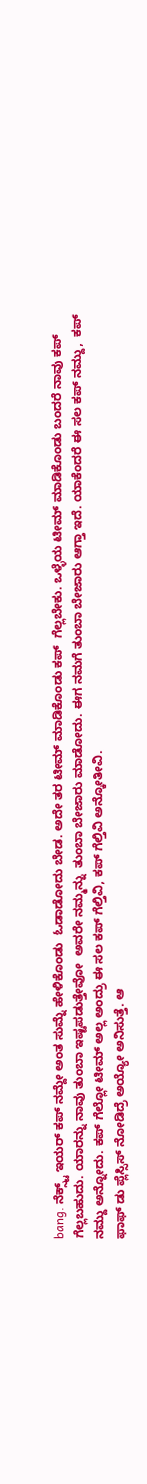bang. ನೆಕ್ಸ್ಟ್ ಇಯರ್ ಕಪ್ ನಮ್ದೇ ಅಂತ ಸುಮ್ನೆ ಹೇಳಿಕೊಂಡು  ಓಡಾಡೋದು ಬೇಡ. ಅದೇ ತರ ಟೀಮ್ ಮಾಡಿಕೊಂಡು ಕಪ್  ಗೆಲ್ಲಬೇಕು. ಒಳ್ಳೆಯ ಟೀಮ್ ಮಾಡಿಕೊಂಡು ಬಂದರೆ ನಾವು ಕಪ್ ಗೆಲ್ಲಬಹುದು. ಯಾರನ್ನು ನಾವು ತುಂಬಾ ಇಷ್ಟಪಡುತ್ತೇವೋ  ಅವರೇ ನಮ್ಮನ್ನು  ತುಂಬಾ ಬೇಜಾರು ಮಾಡೋದು. ಈಗ ನಮಗೆ ತುಂಬಾ ಬೇಜಾರು ಆಗ್ತಾ ಇದೆ. ಯಾಕೆಂದರೆ ಈ ಸಲ ಕಪ್ ನಮ್ದು,  ಕಪ್ ನಮ್ದು ಅನ್ನೋದು. ಕಪ್ ಗೆಲ್ಲೋ ಟೀಮ್ ಅಲ್ಲ ಅಂದ್ರು ಈ ಸಲ ಕಪ್ ಗೆಲ್ತಿವಿ, ಕಪ್ ಗೆಲ್ತಿವಿ ಅನ್ಕೋತೀವಿ.
ಫಾಫ್ ಡು ಪ್ಲೆಸ್ಸಿಸ್ ನೋಡಿದ್ರೆ ಅಯ್ಯೋ ಅನಿಸುತ್ತೆ. ಆ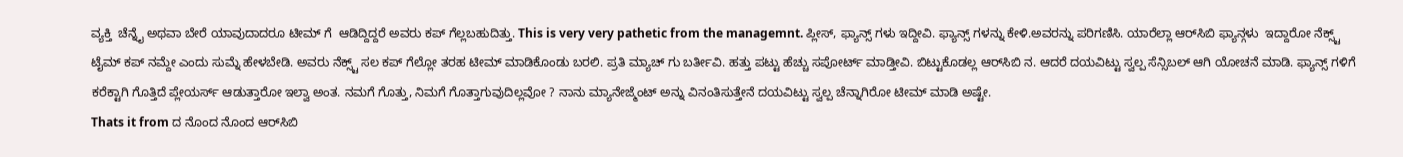ವ್ಯಕ್ತಿ  ಚೆನ್ನೈ ಅಥವಾ ಬೇರೆ ಯಾವುದಾದರೂ ಟೀಮ್ ಗೆ  ಆಡಿದ್ದಿದ್ದರೆ ಅವರು ಕಪ್ ಗೆಲ್ಲಬಹುದಿತ್ತು. This is very very pathetic from the managemnt. ಪ್ಲೀಸ್, ಫ್ಯಾನ್ಸ್ ಗಳು ಇದ್ದೀವಿ. ಫ್ಯಾನ್ಸ್ ಗಳನ್ನು ಕೇಳಿ.ಅವರನ್ನು ಪರಿಗಣಿಸಿ. ಯಾರೆಲ್ಲಾ ಆರ್‌ಸಿಬಿ ಫ್ಯಾನ್ಗಳು  ಇದ್ದಾರೋ ನೆಕ್ಸ್ಟ್ ಟೈಮ್ ಕಪ್ ನಮ್ದೇ ಎಂದು ಸುಮ್ನೆ ಹೇಳಬೇಡಿ. ಅವರು ನೆಕ್ಸ್ಟ್ ಸಲ ಕಪ್ ಗೆಲ್ಲೋ ತರಹ ಟೀಮ್ ಮಾಡಿಕೊಂಡು ಬರಲಿ. ಪ್ರತಿ ಮ್ಯಾಚ್ ಗು ಬರ್ತೀವಿ. ಹತ್ತು ಪಟ್ಟು ಹೆಚ್ಚು ಸಪೋರ್ಟ್ ಮಾಡ್ತೀವಿ. ಬಿಟ್ಟುಕೊಡಲ್ಲ ಆರ್‌ಸಿಬಿ ನ. ಆದರೆ ದಯವಿಟ್ಟು ಸ್ವಲ್ಪ ಸೆನ್ಸಿಬಲ್ ಆಗಿ ಯೋಚನೆ ಮಾಡಿ. ಫ್ಯಾನ್ಸ್ ಗಳಿಗೆ ಕರೆಕ್ಟಾಗಿ ಗೊತ್ತಿದೆ ಪ್ಲೇಯರ್ಸ್ ಆಡುತ್ತಾರೋ ಇಲ್ವಾ ಅಂತ. ನಮಗೆ ಗೊತ್ತು, ನಿಮಗೆ ಗೊತ್ತಾಗುವುದಿಲ್ಲವೋ ? ನಾನು ಮ್ಯಾನೇಜ್ಮೆಂಟ್ ಅನ್ನು ವಿನಂತಿಸುತ್ತೇನೆ ದಯವಿಟ್ಟು ಸ್ವಲ್ಪ ಚೆನ್ನಾಗಿರೋ ಟೀಮ್ ಮಾಡಿ ಅಷ್ಟೇ.
Thats it from ದ ನೊಂದ ನೊಂದ ಆರ್‌ಸಿಬಿ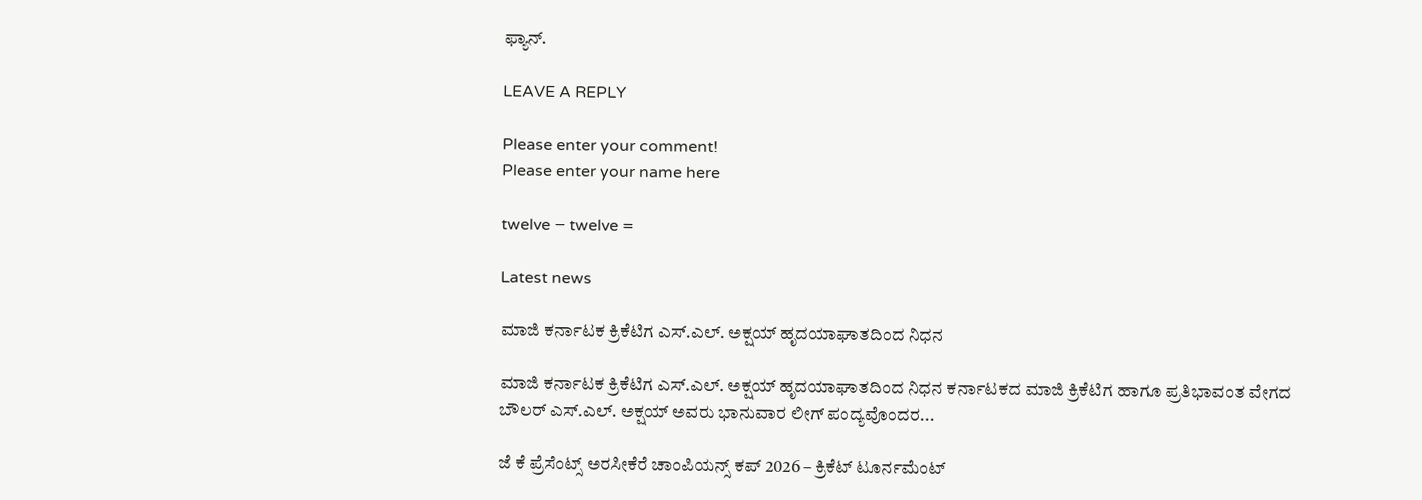ಫ್ಯಾನ್.

LEAVE A REPLY

Please enter your comment!
Please enter your name here

twelve − twelve =

Latest news

ಮಾಜಿ ಕರ್ನಾಟಕ ಕ್ರಿಕೆಟಿಗ ಎಸ್.ಎಲ್. ಅಕ್ಷಯ್ ಹೃದಯಾಘಾತದಿಂದ ನಿಧನ

ಮಾಜಿ ಕರ್ನಾಟಕ ಕ್ರಿಕೆಟಿಗ ಎಸ್.ಎಲ್. ಅಕ್ಷಯ್ ಹೃದಯಾಘಾತದಿಂದ ನಿಧನ ಕರ್ನಾಟಕದ ಮಾಜಿ ಕ್ರಿಕೆಟಿಗ ಹಾಗೂ ಪ್ರತಿಭಾವಂತ ವೇಗದ ಬೌಲರ್ ಎಸ್.ಎಲ್. ಅಕ್ಷಯ್ ಅವರು ಭಾನುವಾರ ಲೀಗ್ ಪಂದ್ಯವೊಂದರ...

ಜೆ ಕೆ ಪ್ರೆಸೆಂಟ್ಸ್ ಅರಸೀಕೆರೆ ಚಾಂಪಿಯನ್ಸ್ ಕಪ್ 2026 – ಕ್ರಿಕೆಟ್ ಟೂರ್ನಮೆಂಟ್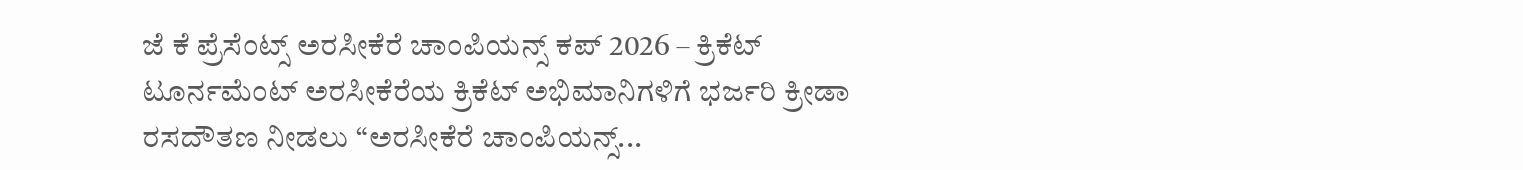ಜೆ ಕೆ ಪ್ರೆಸೆಂಟ್ಸ್ ಅರಸೀಕೆರೆ ಚಾಂಪಿಯನ್ಸ್ ಕಪ್ 2026 – ಕ್ರಿಕೆಟ್ ಟೂರ್ನಮೆಂಟ್ ಅರಸೀಕೆರೆಯ ಕ್ರಿಕೆಟ್ ಅಭಿಮಾನಿಗಳಿಗೆ ಭರ್ಜರಿ ಕ್ರೀಡಾ ರಸದೌತಣ ನೀಡಲು “ಅರಸೀಕೆರೆ ಚಾಂಪಿಯನ್ಸ್...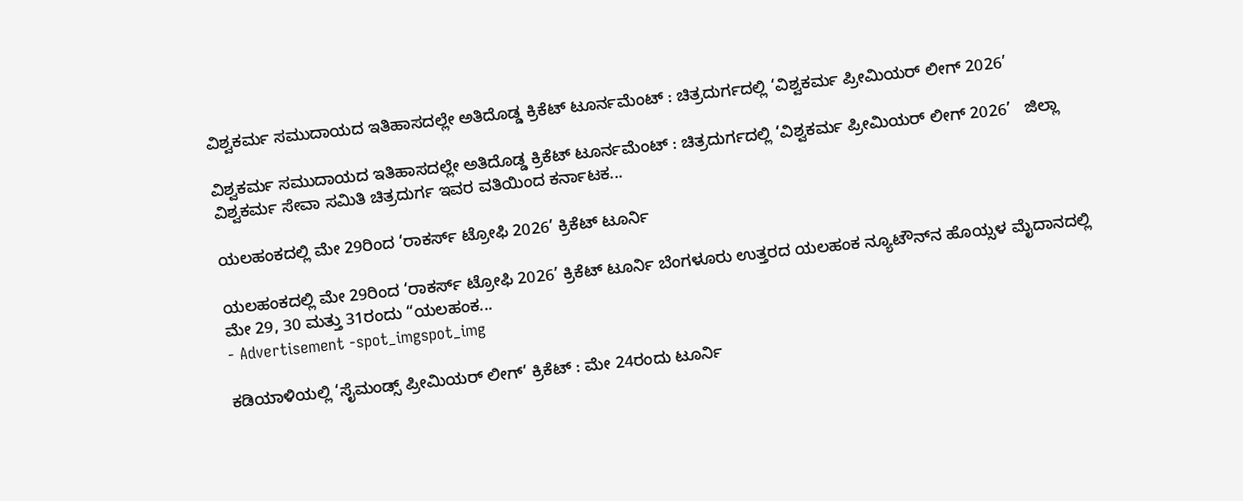ವಿಶ್ವಕರ್ಮ ಸಮುದಾಯದ ಇತಿಹಾಸದಲ್ಲೇ ಅತಿದೊಡ್ಡ ಕ್ರಿಕೆಟ್ ಟೂರ್ನಮೆಂಟ್ : ಚಿತ್ರದುರ್ಗದಲ್ಲಿ ‘ವಿಶ್ವಕರ್ಮ ಪ್ರೀಮಿಯರ್ ಲೀಗ್ 2026’

ವಿಶ್ವಕರ್ಮ ಸಮುದಾಯದ ಇತಿಹಾಸದಲ್ಲೇ ಅತಿದೊಡ್ಡ ಕ್ರಿಕೆಟ್ ಟೂರ್ನಮೆಂಟ್ : ಚಿತ್ರದುರ್ಗದಲ್ಲಿ ‘ವಿಶ್ವಕರ್ಮ ಪ್ರೀಮಿಯರ್ ಲೀಗ್ 2026’   ಜಿಲ್ಲಾ ವಿಶ್ವಕರ್ಮ ಸೇವಾ ಸಮಿತಿ ಚಿತ್ರದುರ್ಗ ಇವರ ವತಿಯಿಂದ ಕರ್ನಾಟಕ...

ಯಲಹಂಕದಲ್ಲಿ ಮೇ 29ರಿಂದ ‘ರಾಕರ್ಸ್ ಟ್ರೋಫಿ 2026’ ಕ್ರಿಕೆಟ್ ಟೂರ್ನಿ

ಯಲಹಂಕದಲ್ಲಿ ಮೇ 29ರಿಂದ ‘ರಾಕರ್ಸ್ ಟ್ರೋಫಿ 2026’ ಕ್ರಿಕೆಟ್ ಟೂರ್ನಿ ಬೆಂಗಳೂರು ಉತ್ತರದ ಯಲಹಂಕ ನ್ಯೂಟೌನ್‌ನ ಹೊಯ್ಸಳ ಮೈದಾನದಲ್ಲಿ ಮೇ 29, 30 ಮತ್ತು 31ರಂದು “ಯಲಹಂಕ...
- Advertisement -spot_imgspot_img

ಕಡಿಯಾಳಿಯಲ್ಲಿ ‘ಸೈಮಂಡ್ಸ್ ಪ್ರೀಮಿಯರ್ ಲೀಗ್’ ಕ್ರಿಕೆಟ್ : ಮೇ 24ರಂದು ಟೂರ್ನಿ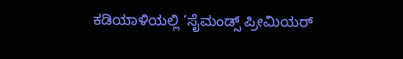ಕಡಿಯಾಳಿಯಲ್ಲಿ ‘ಸೈಮಂಡ್ಸ್ ಪ್ರೀಮಿಯರ್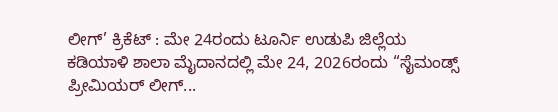ಲೀಗ್’ ಕ್ರಿಕೆಟ್ : ಮೇ 24ರಂದು ಟೂರ್ನಿ ಉಡುಪಿ ಜಿಲ್ಲೆಯ ಕಡಿಯಾಳಿ ಶಾಲಾ ಮೈದಾನದಲ್ಲಿ ಮೇ 24, 2026ರಂದು “ಸೈಮಂಡ್ಸ್ ಪ್ರೀಮಿಯರ್ ಲೀಗ್...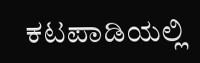ಕಟಪಾಡಿಯಲ್ಲಿ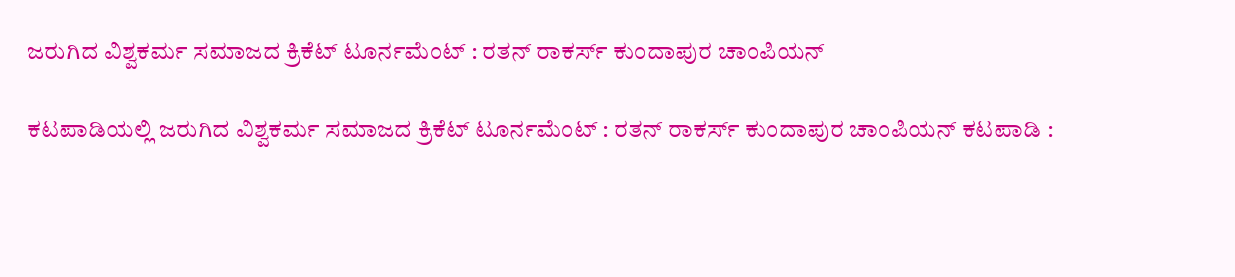ಜರುಗಿದ ವಿಶ್ವಕರ್ಮ ಸಮಾಜದ ಕ್ರಿಕೆಟ್ ಟೂರ್ನಮೆಂಟ್ : ರತನ್ ರಾಕರ್ಸ್ ಕುಂದಾಪುರ ಚಾಂಪಿಯನ್

ಕಟಪಾಡಿಯಲ್ಲಿ ಜರುಗಿದ ವಿಶ್ವಕರ್ಮ ಸಮಾಜದ ಕ್ರಿಕೆಟ್ ಟೂರ್ನಮೆಂಟ್ : ರತನ್ ರಾಕರ್ಸ್ ಕುಂದಾಪುರ ಚಾಂಪಿಯನ್ ಕಟಪಾಡಿ :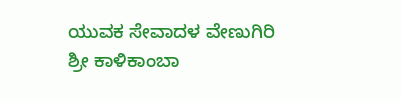ಯುವಕ ಸೇವಾದಳ ವೇಣುಗಿರಿ ಶ್ರೀ ಕಾಳಿಕಾಂಬಾ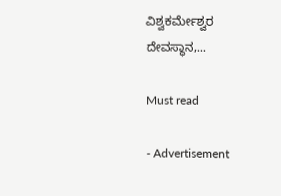ವಿಶ್ವಕರ್ಮೇಶ್ವರ ದೇವಸ್ಥಾನ,...

Must read

- Advertisement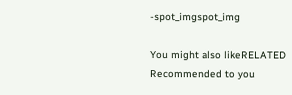-spot_imgspot_img

You might also likeRELATED
Recommended to you